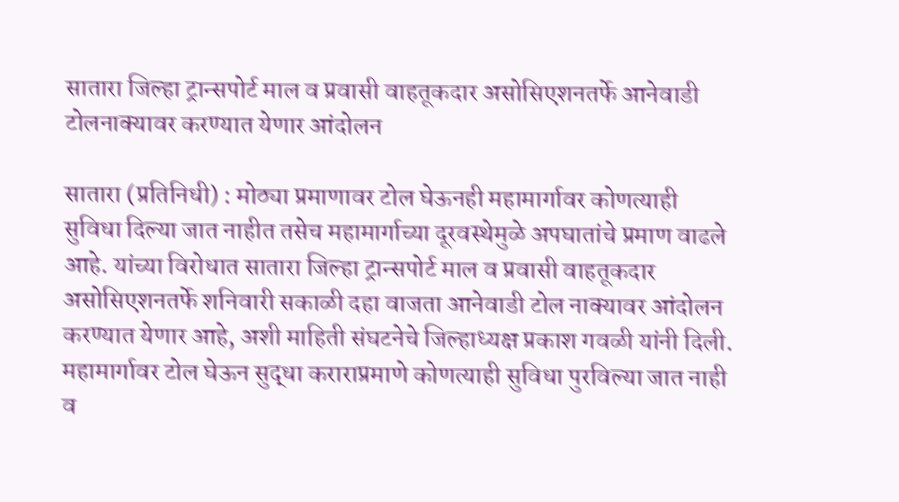सातारा जिल्हा ट्रान्सपोर्ट माल व प्रवासी वाहतूकदार असोसिएशनतर्फे आनेवाडी टोलनाक्यावर करण्यात येणार आंदोलन

सातारा (प्रतिनिधी) : मोठ्या प्रमाणावर टोल घेऊनही महामार्गावर कोणत्याही सुविधा दिल्या जात नाहीत तसेच महामार्गाच्या दूरवस्थेमुळे अपघातांचे प्रमाण वाढले आहे. यांच्या विरोधात सातारा जिल्हा ट्रान्सपोर्ट माल व प्रवासी वाहतूकदार असोसिएशनतर्फे शनिवारी सकाळी दहा वाजता आनेवाडी टोल नाक्यावर आंदोलन करण्यात येणार आहे, अशी माहिती संघटनेचे जिल्हाध्यक्ष प्रकाश गवळी यांनी दिली.
महामार्गावर टोल घेऊन सुद्धा कराराप्रमाणे कोणत्याही सुविधा पुरविल्या जात नाही व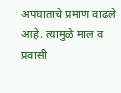अपघाताचे प्रमाण वाढले आहे. त्यामुळे माल व प्रवासी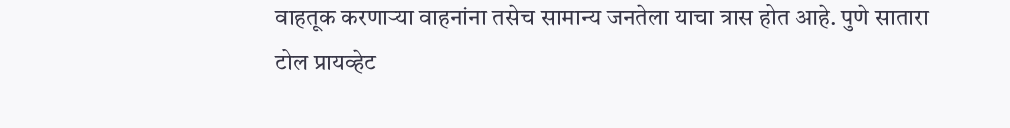वाहतूक करणाऱ्या वाहनांना तसेच सामान्य जनतेला याचा त्रास होत आहे. पुणे सातारा टोल प्रायव्हेट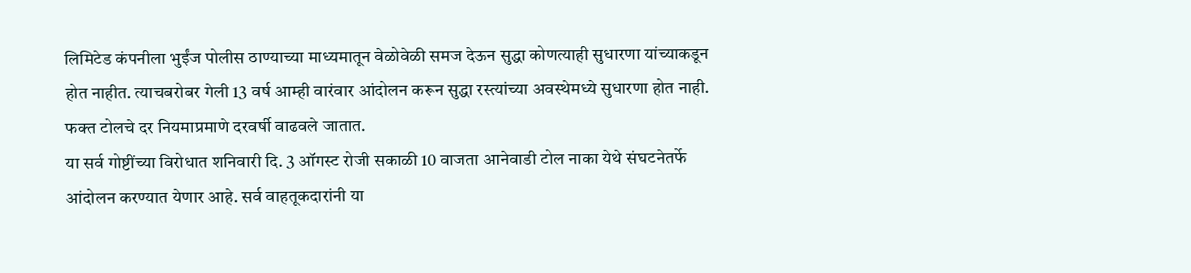लिमिटेड कंपनीला भुईंज पोलीस ठाण्याच्या माध्यमातून वेळोवेळी समज देऊन सुद्धा कोणत्याही सुधारणा यांच्याकडून होत नाहीत. त्याचबरोबर गेली 13 वर्ष आम्ही वारंवार आंदोलन करून सुद्धा रस्त्यांच्या अवस्थेमध्ये सुधारणा होत नाही. फक्त टोलचे दर नियमाप्रमाणे दरवर्षी वाढवले जातात.
या सर्व गोष्टींच्या विरोधात शनिवारी दि. 3 ऑगस्ट रोजी सकाळी 10 वाजता आनेवाडी टोल नाका येथे संघटनेतर्फे आंदोलन करण्यात येणार आहे. सर्व वाहतूकदारांनी या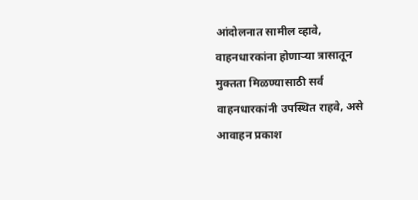आंदोलनात सामील व्हावे, वाहनधारकांना होणाऱ्या त्रासातून मुक्तता मिळण्यासाठी सर्व वाहनधारकांनी उपस्थित राहवे, असे आवाहन प्रकाश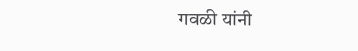गवळी यांनी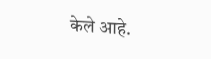केले आहे.